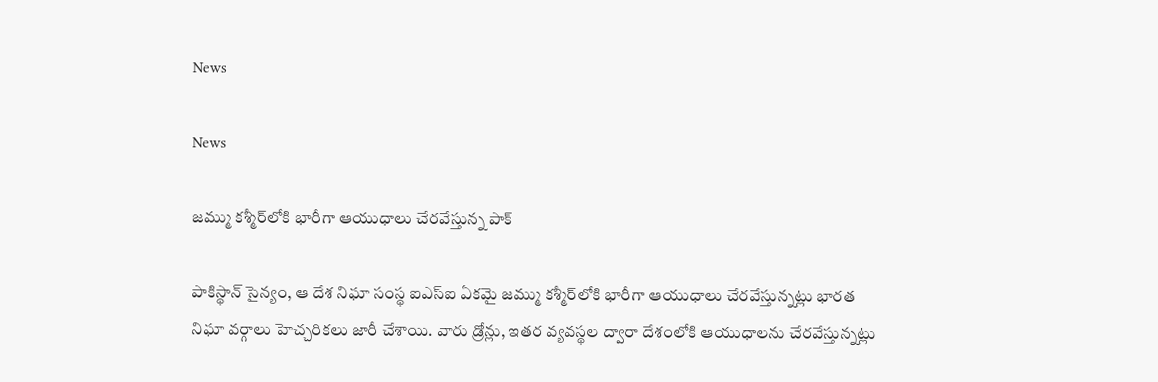News

News

జమ్ము కశ్మీర్‌లోకి భారీగా ఆయుధాలు చేరవేస్తున్న పాక్

పాకిస్థాన్‌ సైన్యం, ఆ దేశ నిఘా సంస్థ ఐఎస్‌ఐ ఏకమై జమ్ము కశ్మీర్‌లోకి భారీగా ఆయుధాలు చేరవేస్తున్నట్లు భారత నిఘా వర్గాలు హెచ్చరికలు జారీ చేశాయి. వారు డ్రోన్లు, ఇతర వ్యవస్థల ద్వారా దేశంలోకి ఆయుధాలను చేరవేస్తున్నట్లు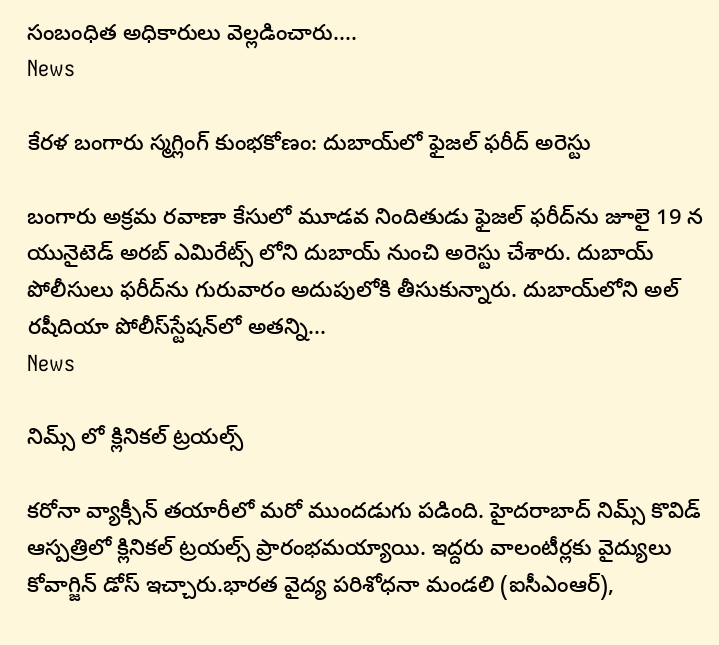సంబంధిత అధికారులు వెల్లడించారు....
News

కేరళ బంగారు స్మగ్లింగ్ కుంభకోణం: దుబాయ్‌లో ఫైజల్ ఫరీద్‌ అరెస్టు

బంగారు అక్రమ రవాణా కేసులో మూడవ నిందితుడు ఫైజల్ ఫరీద్‌ను జూలై 19 న యునైటెడ్ అరబ్ ఎమిరేట్స్ లోని దుబాయ్ నుంచి అరెస్టు చేశారు. దుబాయ్ పోలీసులు ఫరీద్‌ను గురువారం అదుపులోకి తీసుకున్నారు. దుబాయ్‌లోని అల్ రషీదియా పోలీస్‌స్టేషన్‌లో అతన్ని...
News

నిమ్స్ లో క్లినికల్ ట్రయల్స్

కరోనా వ్యాక్సీన్‌ తయారీలో మరో ముందడుగు పడింది. హైదరాబాద్‌ నిమ్స్‌ కొవిడ్‌ ఆస్పత్రిలో క్లినికల్‌ ట్రయల్స్‌ ప్రారంభమయ్యాయి. ఇద్దరు వాలంటీర్లకు వైద్యులు కోవాగ్జిన్‌ డోస్‌ ఇచ్చారు.భారత వైద్య పరిశోధనా మండలి (ఐసీఎంఆర్),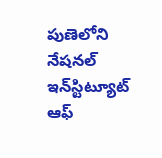పుణెలోని నేషనల్‌ ఇన్‌స్టిట్యూట్‌ ఆఫ్‌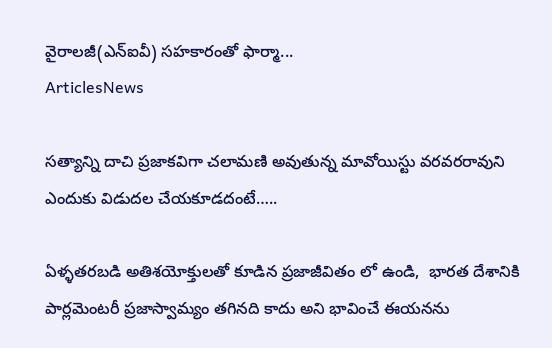వైరాలజీ(ఎన్‌ఐవీ) సహకారంతో ఫార్మా...
ArticlesNews

సత్యాన్ని దాచి ప్రజాకవిగా చలామణి అవుతున్న మావోయిస్టు వరవరరావుని ఎందుకు విడుదల చేయకూడదంటే…..

ఏళ్ళతరబడి అతిశయోక్తులతో కూడిన ప్రజాజీవితం లో ఉండి,  భారత దేశానికి పార్లమెంటరీ ప్రజాస్వామ్యం తగినది కాదు అని భావించే ఈయనను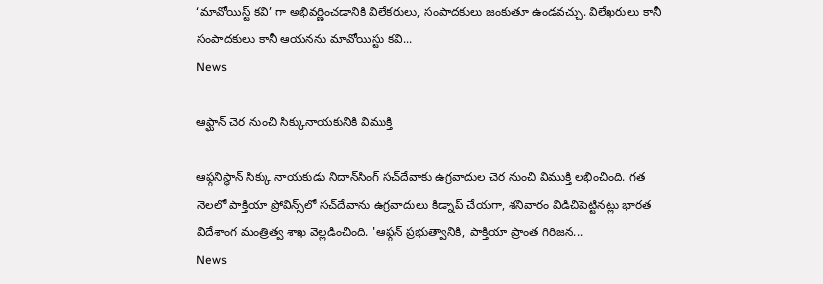‘మావోయిస్ట్ కవి’ గా అభివర్ణించడానికి విలేకరులు, సంపాదకులు జంకుతూ ఉండవచ్చు. విలేఖరులు కానీ సంపాదకులు కానీ ఆయనను మావోయిస్టు కవి...
News

ఆఫ్ఘాన్ చెర నుంచి సిక్కునాయకునికి విముక్తి

ఆఫ్గనిస్థాన్‌ సిక్కు నాయకుడు నిదాన్‌సింగ్‌ సచ్‌దేవాకు ఉగ్రవాదుల చెర నుంచి విముక్తి లభించింది. గత నెలలో పాక్తియా ప్రోవిన్స్‌లో సచ్‌దేవాను ఉగ్రవాదులు కిడ్నాప్‌ చేయగా, శనివారం విడిచిపెట్టినట్లు భారత విదేశాంగ మంత్రిత్వ శాఖ వెల్లడించింది. 'ఆఫ్గన్‌ ప్రభుత్వానికి, పాక్తియా ప్రాంత గిరిజన...
News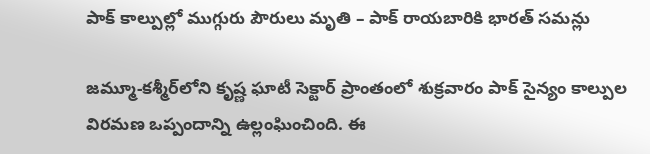పాక్ కాల్పుల్లో ముగ్గురు పౌరులు మృతి – పాక్‌ రాయబారికి భారత్‌ సమన్లు

జమ్మూ-కశ్మీర్‌లోని కృష్ణ ఘాటీ సెక్టార్‌ ప్రాంతంలో శుక్రవారం పాక్‌ సైన్యం కాల్పుల విరమణ ఒప్పందాన్ని ఉల్లంఘించింది. ఈ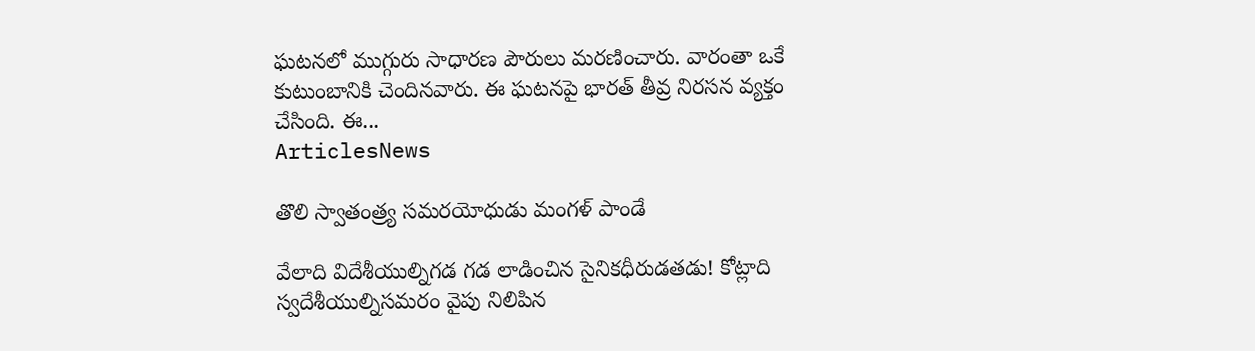ఘటనలో ముగ్గురు సాధారణ పౌరులు మరణించారు. వారంతా ఒకే కుటుంబానికి చెందినవారు. ఈ ఘటనపై భారత్‌ తీవ్ర నిరసన వ్యక్తం చేసింది. ఈ...
ArticlesNews

తొలి స్వాతంత్ర్య సమరయోధుడు మంగళ్ పాండే

వేలాది విదేశీయుల్నిగడ గడ లాడించిన సైనికధీరుడతడు! కోట్లాది స్వదేశీయుల్నిసమరం వైపు నిలిపిన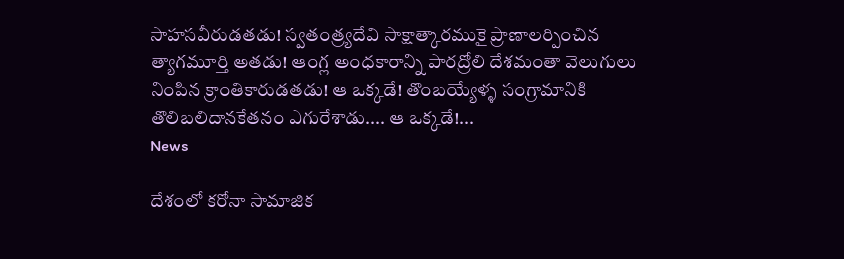సాహసవీరుడతడు! స్వతంత్ర్యదేవి సాక్షాత్కారముకై ప్రాణాలర్పించిన త్యాగమూర్తి అతడు! ఆంగ్ల అంధకారాన్ని పారద్రోలి దేశమంతా వెలుగులు నింపిన క్రాంతికారుడతడు! ఆ ఒక్కడే! తొంబయ్యేళ్ళ సంగ్రామానికి తొలిబలిదానకేతనం ఎగురేశాడు.... ఆ ఒక్కడే!...
News

దేశంలో కరోనా సామాజిక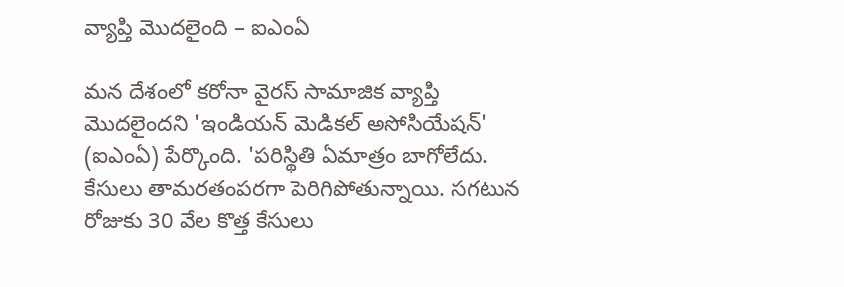వ్యాప్తి మొదలైంది – ఐఎంఏ

మన దేశంలో కరోనా వైరస్‌ సామాజిక వ్యాప్తి మొదలైందని 'ఇండియన్‌ మెడికల్‌ అసోసియేషన్‌' (ఐఎంఏ) పేర్కొంది. 'పరిస్థితి ఏమాత్రం బాగోలేదు. కేసులు తామరతంపరగా పెరిగిపోతున్నాయి. సగటున రోజుకు 30 వేల కొత్త కేసులు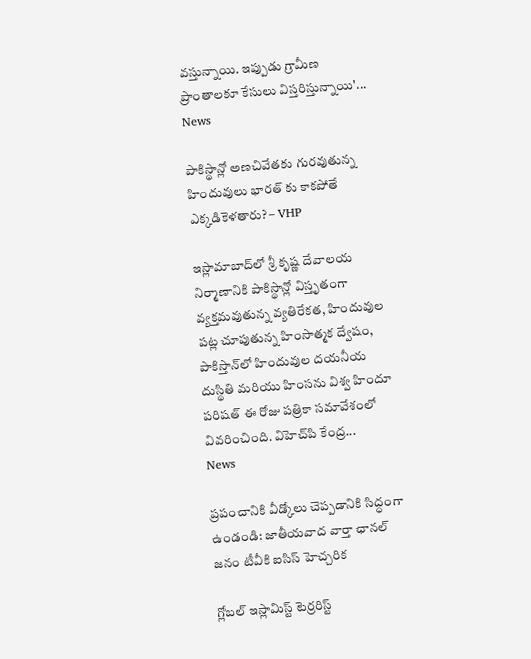వస్తున్నాయి. ఇప్పుడు గ్రామీణ ప్రాంతాలకూ కేసులు విస్తరిస్తున్నాయి'...
News

పాకిస్థాన్లో అణచివేతకు గురవుతున్న హిందువులు భారత్ కు కాకపోతే ఎక్కడికెళతారు? – VHP

ఇస్లామాబాద్‌లో శ్రీ కృష్ణ దేవాలయ నిర్మాణానికి పాకిస్థాన్లో విస్తృతంగా వ్యక్తమవుతున్న వ్యతిరేకత, హిందువుల పట్ల చూపుతున్న హింసాత్మక ద్వేషం, పాకిస్తాన్‌లో హిందువుల దయనీయ దుస్థితి మరియు హింసను విశ్వ హిందూ పరిషత్ ఈ రోజు పత్రికా సమావేశంలో వివరించింది. విహెచ్‌పి కేంద్ర...
News

ప్రపంచానికి వీడ్కోలు చెప్పడానికి సిద్ధంగా ఉండండి: జాతీయవాద వార్తా ఛానల్ జనం టీవీకి ఐసిస్ హెచ్చరిక

గ్లోబల్ ఇస్లామిస్ట్ టెర్రరిస్ట్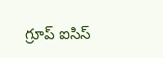గ్రూప్ ఐసిస్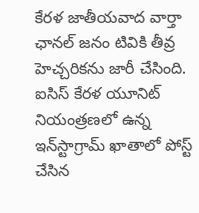కేరళ జాతీయవాద వార్తా ఛానల్ జనం టివికి తీవ్ర హెచ్చరికను జారీ చేసింది. ఐసిస్ కేరళ యూనిట్ నియంత్రణలో ఉన్న ఇన్‌స్టాగ్రామ్ ఖాతాలో పోస్ట్ చేసిన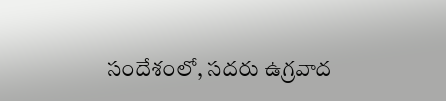సందేశంలో, సదరు ఉగ్రవాద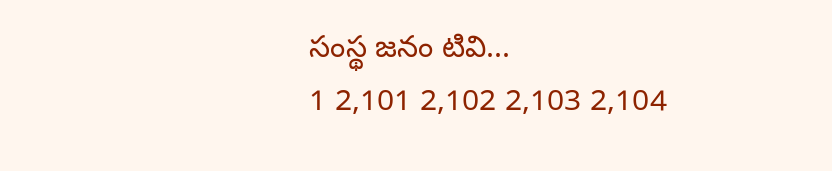సంస్థ జనం టివి...
1 2,101 2,102 2,103 2,104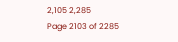2,105 2,285
Page 2103 of 2285